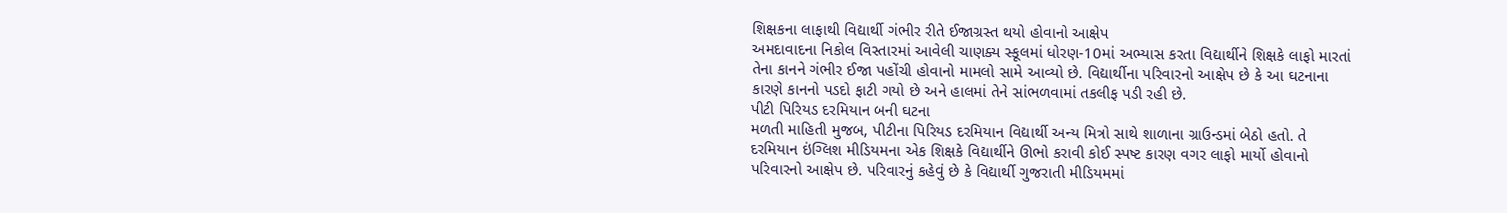શિક્ષકના લાફાથી વિદ્યાર્થી ગંભીર રીતે ઈજાગ્રસ્ત થયો હોવાનો આક્ષેપ
અમદાવાદના નિકોલ વિસ્તારમાં આવેલી ચાણક્ય સ્કૂલમાં ધોરણ-10માં અભ્યાસ કરતા વિદ્યાર્થીને શિક્ષકે લાફો મારતાં તેના કાનને ગંભીર ઈજા પહોંચી હોવાનો મામલો સામે આવ્યો છે. વિદ્યાર્થીના પરિવારનો આક્ષેપ છે કે આ ઘટનાના કારણે કાનનો પડદો ફાટી ગયો છે અને હાલમાં તેને સાંભળવામાં તકલીફ પડી રહી છે.
પીટી પિરિયડ દરમિયાન બની ઘટના
મળતી માહિતી મુજબ, પીટીના પિરિયડ દરમિયાન વિદ્યાર્થી અન્ય મિત્રો સાથે શાળાના ગ્રાઉન્ડમાં બેઠો હતો. તે દરમિયાન ઇંગ્લિશ મીડિયમના એક શિક્ષકે વિદ્યાર્થીને ઊભો કરાવી કોઈ સ્પષ્ટ કારણ વગર લાફો માર્યો હોવાનો પરિવારનો આક્ષેપ છે. પરિવારનું કહેવું છે કે વિદ્યાર્થી ગુજરાતી મીડિયમમાં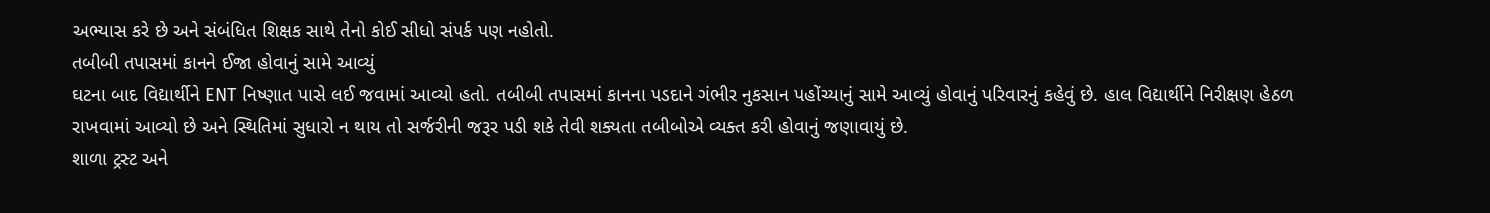અભ્યાસ કરે છે અને સંબંધિત શિક્ષક સાથે તેનો કોઈ સીધો સંપર્ક પણ નહોતો.
તબીબી તપાસમાં કાનને ઈજા હોવાનું સામે આવ્યું
ઘટના બાદ વિદ્યાર્થીને ENT નિષ્ણાત પાસે લઈ જવામાં આવ્યો હતો. તબીબી તપાસમાં કાનના પડદાને ગંભીર નુકસાન પહોંચ્યાનું સામે આવ્યું હોવાનું પરિવારનું કહેવું છે. હાલ વિદ્યાર્થીને નિરીક્ષણ હેઠળ રાખવામાં આવ્યો છે અને સ્થિતિમાં સુધારો ન થાય તો સર્જરીની જરૂર પડી શકે તેવી શક્યતા તબીબોએ વ્યક્ત કરી હોવાનું જણાવાયું છે.
શાળા ટ્રસ્ટ અને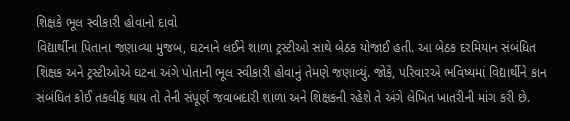શિક્ષકે ભૂલ સ્વીકારી હોવાનો દાવો
વિદ્યાર્થીના પિતાના જણાવ્યા મુજબ, ઘટનાને લઈને શાળા ટ્રસ્ટીઓ સાથે બેઠક યોજાઈ હતી. આ બેઠક દરમિયાન સંબંધિત શિક્ષક અને ટ્રસ્ટીઓએ ઘટના અંગે પોતાની ભૂલ સ્વીકારી હોવાનું તેમણે જણાવ્યું. જોકે, પરિવારએ ભવિષ્યમાં વિદ્યાર્થીને કાન સંબંધિત કોઈ તકલીફ થાય તો તેની સંપૂર્ણ જવાબદારી શાળા અને શિક્ષકની રહેશે તે અંગે લેખિત ખાતરીની માંગ કરી છે.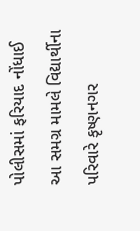પોલીસમાં ફરિયાદ નોંધાઈ
આ સમગ્ર મામલે વિદ્યાર્થીના પરિવારે કૃષ્ણનગર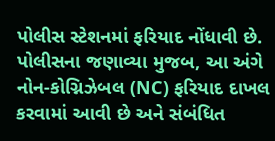પોલીસ સ્ટેશનમાં ફરિયાદ નોંધાવી છે. પોલીસના જણાવ્યા મુજબ, આ અંગે નોન-કોગ્નિઝેબલ (NC) ફરિયાદ દાખલ કરવામાં આવી છે અને સંબંધિત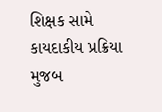શિક્ષક સામે કાયદાકીય પ્રક્રિયા મુજબ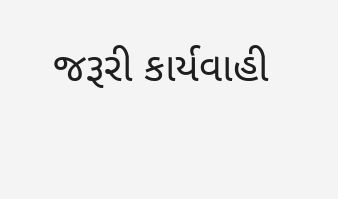જરૂરી કાર્યવાહી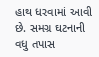હાથ ધરવામાં આવી છે. સમગ્ર ઘટનાની વધુ તપાસ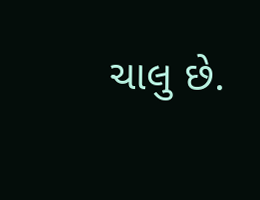ચાલુ છે.